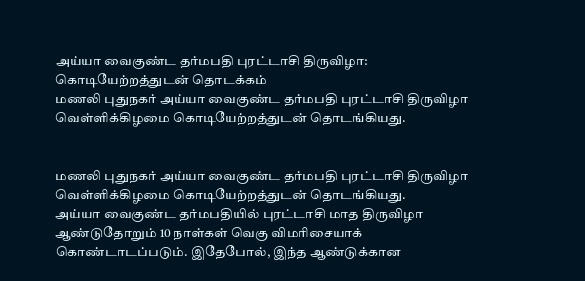அய்யா வைகுண்ட தர்மபதி புரட்டாசி திருவிழா: கொடியேற்றத்துடன் தொடக்கம்
மணலி புதுநகர் அய்யா வைகுண்ட தர்மபதி புரட்டாசி திருவிழா வெள்ளிக்கிழமை கொடியேற்றத்துடன் தொடங்கியது.


மணலி புதுநகர் அய்யா வைகுண்ட தர்மபதி புரட்டாசி திருவிழா வெள்ளிக்கிழமை கொடியேற்றத்துடன் தொடங்கியது.
அய்யா வைகுண்ட தர்மபதியில் புரட்டாசி மாத திருவிழா ஆண்டுதோறும் 10 நாள்கள் வெகு விமரிசையாக் கொண்டாடப்படும். இதேபோல், இந்த ஆண்டுக்கான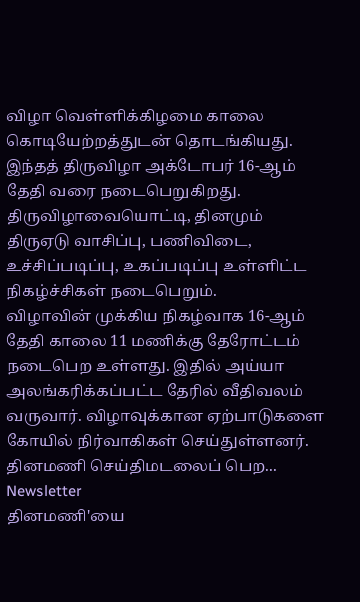விழா வெள்ளிக்கிழமை காலை கொடியேற்றத்துடன் தொடங்கியது. இந்தத் திருவிழா அக்டோபர் 16-ஆம் தேதி வரை நடைபெறுகிறது. திருவிழாவையொட்டி, தினமும் திருஏடு வாசிப்பு, பணிவிடை, உச்சிப்படிப்பு, உகப்படிப்பு உள்ளிட்ட நிகழ்ச்சிகள் நடைபெறும்.
விழாவின் முக்கிய நிகழ்வாக 16-ஆம் தேதி காலை 11 மணிக்கு தேரோட்டம் நடைபெற உள்ளது. இதில் அய்யா அலங்கரிக்கப்பட்ட தேரில் வீதிவலம் வருவார். விழாவுக்கான ஏற்பாடுகளை கோயில் நிர்வாகிகள் செய்துள்ளனர்.
தினமணி செய்திமடலைப் பெற... Newsletter
தினமணி'யை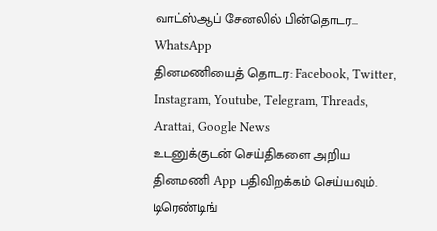வாட்ஸ்ஆப் சேனலில் பின்தொடர... WhatsApp
தினமணியைத் தொடர: Facebook, Twitter, Instagram, Youtube, Telegram, Threads, Arattai, Google News
உடனுக்குடன் செய்திகளை அறிய தினமணி App பதிவிறக்கம் செய்யவும்.
டிரெண்டிங்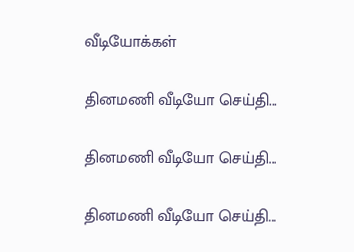வீடியோக்கள்

தினமணி வீடியோ செய்தி...

தினமணி வீடியோ செய்தி...

தினமணி வீடியோ செய்தி...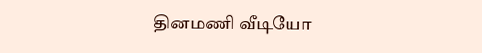தினமணி வீடியோ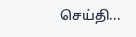செய்தி...